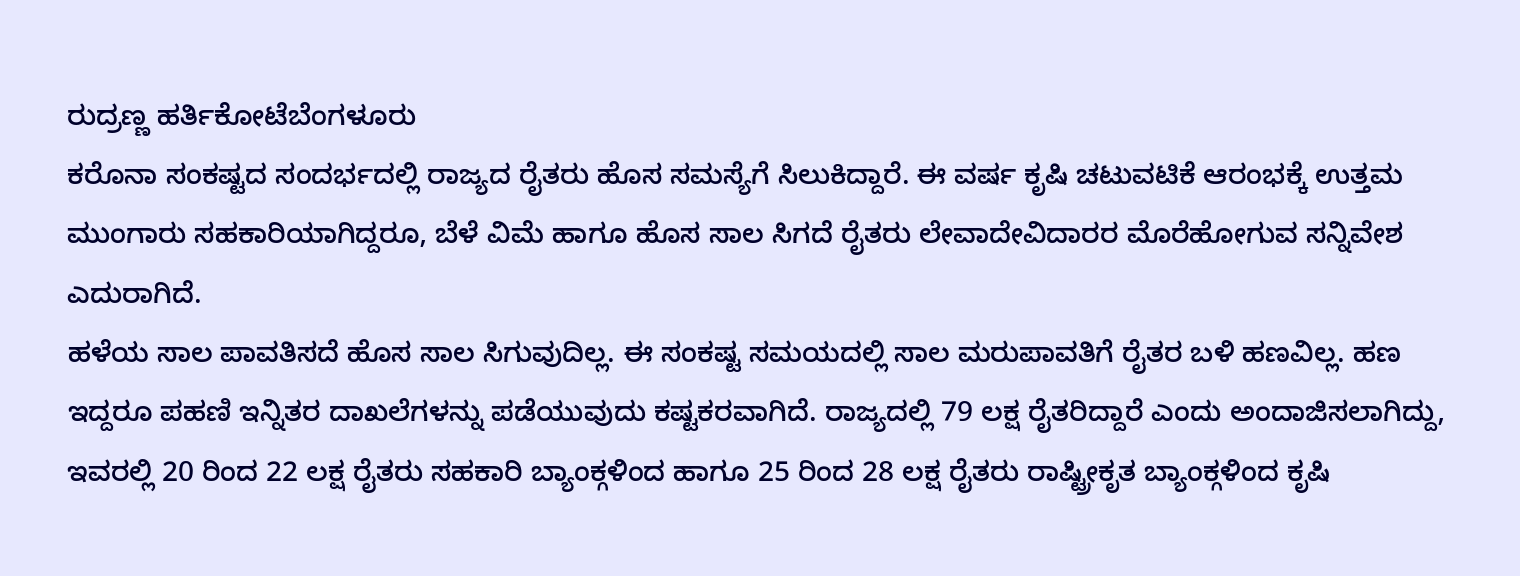ರುದ್ರಣ್ಣ ಹರ್ತಿಕೋಟೆಬೆಂಗಳೂರು
ಕರೊನಾ ಸಂಕಷ್ಟದ ಸಂದರ್ಭದಲ್ಲಿ ರಾಜ್ಯದ ರೈತರು ಹೊಸ ಸಮಸ್ಯೆಗೆ ಸಿಲುಕಿದ್ದಾರೆ. ಈ ವರ್ಷ ಕೃಷಿ ಚಟುವಟಿಕೆ ಆರಂಭಕ್ಕೆ ಉತ್ತಮ ಮುಂಗಾರು ಸಹಕಾರಿಯಾಗಿದ್ದರೂ, ಬೆಳೆ ವಿಮೆ ಹಾಗೂ ಹೊಸ ಸಾಲ ಸಿಗದೆ ರೈತರು ಲೇವಾದೇವಿದಾರರ ಮೊರೆಹೋಗುವ ಸನ್ನಿವೇಶ ಎದುರಾಗಿದೆ.
ಹಳೆಯ ಸಾಲ ಪಾವತಿಸದೆ ಹೊಸ ಸಾಲ ಸಿಗುವುದಿಲ್ಲ. ಈ ಸಂಕಷ್ಟ ಸಮಯದಲ್ಲಿ ಸಾಲ ಮರುಪಾವತಿಗೆ ರೈತರ ಬಳಿ ಹಣವಿಲ್ಲ. ಹಣ ಇದ್ದರೂ ಪಹಣಿ ಇನ್ನಿತರ ದಾಖಲೆಗಳನ್ನು ಪಡೆಯುವುದು ಕಷ್ಟಕರವಾಗಿದೆ. ರಾಜ್ಯದಲ್ಲಿ 79 ಲಕ್ಷ ರೈತರಿದ್ದಾರೆ ಎಂದು ಅಂದಾಜಿಸಲಾಗಿದ್ದು, ಇವರಲ್ಲಿ 20 ರಿಂದ 22 ಲಕ್ಷ ರೈತರು ಸಹಕಾರಿ ಬ್ಯಾಂಕ್ಗಳಿಂದ ಹಾಗೂ 25 ರಿಂದ 28 ಲಕ್ಷ ರೈತರು ರಾಷ್ಟ್ರೀಕೃತ ಬ್ಯಾಂಕ್ಗಳಿಂದ ಕೃಷಿ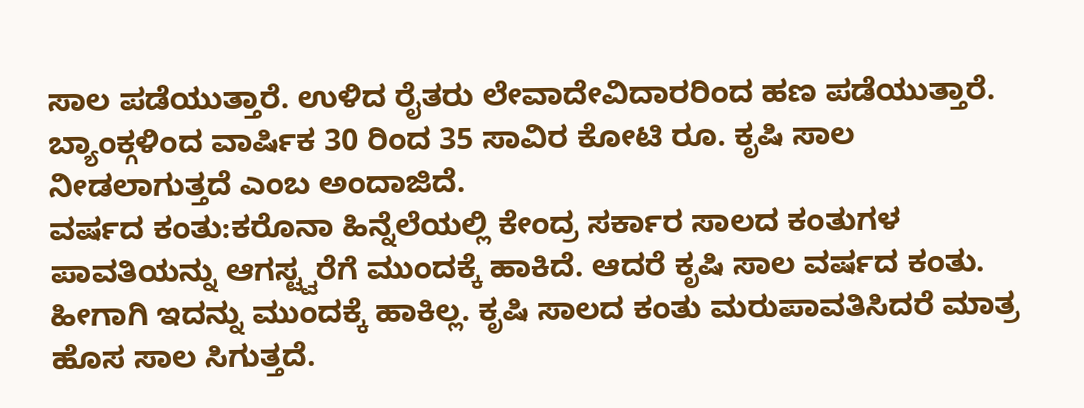ಸಾಲ ಪಡೆಯುತ್ತಾರೆ. ಉಳಿದ ರೈತರು ಲೇವಾದೇವಿದಾರರಿಂದ ಹಣ ಪಡೆಯುತ್ತಾರೆ. ಬ್ಯಾಂಕ್ಗಳಿಂದ ವಾರ್ಷಿಕ 30 ರಿಂದ 35 ಸಾವಿರ ಕೋಟಿ ರೂ. ಕೃಷಿ ಸಾಲ ನೀಡಲಾಗುತ್ತದೆ ಎಂಬ ಅಂದಾಜಿದೆ.
ವರ್ಷದ ಕಂತು:ಕರೊನಾ ಹಿನ್ನೆಲೆಯಲ್ಲಿ ಕೇಂದ್ರ ಸರ್ಕಾರ ಸಾಲದ ಕಂತುಗಳ ಪಾವತಿಯನ್ನು ಆಗಸ್ಟ್ವರೆಗೆ ಮುಂದಕ್ಕೆ ಹಾಕಿದೆ. ಆದರೆ ಕೃಷಿ ಸಾಲ ವರ್ಷದ ಕಂತು. ಹೀಗಾಗಿ ಇದನ್ನು ಮುಂದಕ್ಕೆ ಹಾಕಿಲ್ಲ. ಕೃಷಿ ಸಾಲದ ಕಂತು ಮರುಪಾವತಿಸಿದರೆ ಮಾತ್ರ ಹೊಸ ಸಾಲ ಸಿಗುತ್ತದೆ.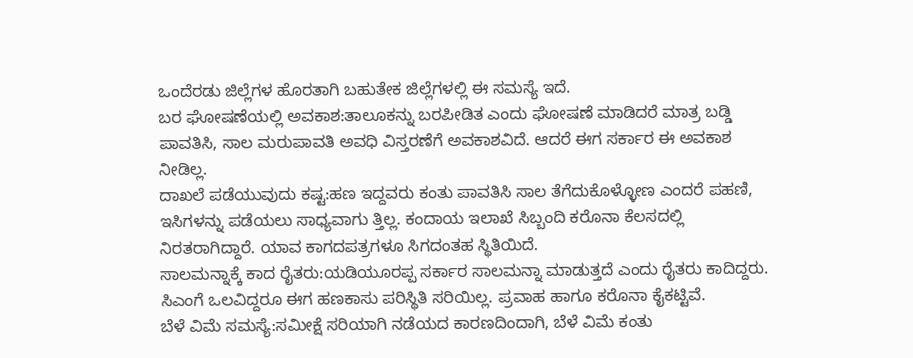ಒಂದೆರಡು ಜಿಲ್ಲೆಗಳ ಹೊರತಾಗಿ ಬಹುತೇಕ ಜಿಲ್ಲೆಗಳಲ್ಲಿ ಈ ಸಮಸ್ಯೆ ಇದೆ.
ಬರ ಘೋಷಣೆಯಲ್ಲಿ ಅವಕಾಶ:ತಾಲೂಕನ್ನು ಬರಪೀಡಿತ ಎಂದು ಘೋಷಣೆ ಮಾಡಿದರೆ ಮಾತ್ರ ಬಡ್ಡಿ ಪಾವತಿಸಿ, ಸಾಲ ಮರುಪಾವತಿ ಅವಧಿ ವಿಸ್ತರಣೆಗೆ ಅವಕಾಶವಿದೆ. ಆದರೆ ಈಗ ಸರ್ಕಾರ ಈ ಅವಕಾಶ ನೀಡಿಲ್ಲ.
ದಾಖಲೆ ಪಡೆಯುವುದು ಕಷ್ಟ:ಹಣ ಇದ್ದವರು ಕಂತು ಪಾವತಿಸಿ ಸಾಲ ತೆಗೆದುಕೊಳ್ಳೋಣ ಎಂದರೆ ಪಹಣಿ, ಇಸಿಗಳನ್ನು ಪಡೆಯಲು ಸಾಧ್ಯವಾಗು ತ್ತಿಲ್ಲ. ಕಂದಾಯ ಇಲಾಖೆ ಸಿಬ್ಬಂದಿ ಕರೊನಾ ಕೆಲಸದಲ್ಲಿ ನಿರತರಾಗಿದ್ದಾರೆ. ಯಾವ ಕಾಗದಪತ್ರಗಳೂ ಸಿಗದಂತಹ ಸ್ಥಿತಿಯಿದೆ.
ಸಾಲಮನ್ನಾಕ್ಕೆ ಕಾದ ರೈತರು:ಯಡಿಯೂರಪ್ಪ ಸರ್ಕಾರ ಸಾಲಮನ್ನಾ ಮಾಡುತ್ತದೆ ಎಂದು ರೈತರು ಕಾದಿದ್ದರು. ಸಿಎಂಗೆ ಒಲವಿದ್ದರೂ ಈಗ ಹಣಕಾಸು ಪರಿಸ್ಥಿತಿ ಸರಿಯಿಲ್ಲ. ಪ್ರವಾಹ ಹಾಗೂ ಕರೊನಾ ಕೈಕಟ್ಟಿವೆ.
ಬೆಳೆ ವಿಮೆ ಸಮಸ್ಯೆ:ಸಮೀಕ್ಷೆ ಸರಿಯಾಗಿ ನಡೆಯದ ಕಾರಣದಿಂದಾಗಿ, ಬೆಳೆ ವಿಮೆ ಕಂತು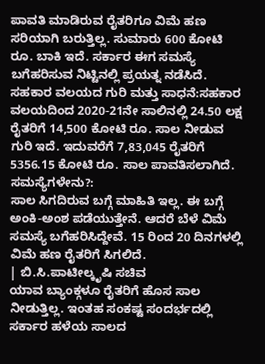ಪಾವತಿ ಮಾಡಿರುವ ರೈತರಿಗೂ ವಿಮೆ ಹಣ ಸರಿಯಾಗಿ ಬರುತ್ತಿಲ್ಲ. ಸುಮಾರು 600 ಕೋಟಿ ರೂ. ಬಾಕಿ ಇದೆ. ಸರ್ಕಾರ ಈಗ ಸಮಸ್ಯೆ ಬಗೆಹರಿಸುವ ನಿಟ್ಟಿನಲ್ಲಿ ಪ್ರಯತ್ನ ನಡೆಸಿದೆ.
ಸಹಕಾರ ವಲಯದ ಗುರಿ ಮತ್ತು ಸಾಧನೆ:ಸಹಕಾರ ವಲಯದಿಂದ 2020-21ನೇ ಸಾಲಿನಲ್ಲಿ 24.50 ಲಕ್ಷ ರೈತರಿಗೆ 14,500 ಕೋಟಿ ರೂ. ಸಾಲ ನೀಡುವ ಗುರಿ ಇದೆ. ಇದುವರೆಗೆ 7,83,045 ರೈತರಿಗೆ 5356.15 ಕೋಟಿ ರೂ. ಸಾಲ ಪಾವತಿಸಲಾಗಿದೆ.
ಸಮಸ್ಯೆಗಳೇನು?:
ಸಾಲ ಸಿಗದಿರುವ ಬಗ್ಗೆ ಮಾಹಿತಿ ಇಲ್ಲ. ಈ ಬಗ್ಗೆ ಅಂಕಿ-ಅಂಶ ಪಡೆಯುತ್ತೇನೆ. ಆದರೆ ಬೆಳೆ ವಿಮೆ ಸಮಸ್ಯೆ ಬಗೆಹರಿಸಿದ್ದೇವೆ. 15 ರಿಂದ 20 ದಿನಗಳಲ್ಲಿ ವಿಮೆ ಹಣ ರೈತರಿಗೆ ಸಿಗಲಿದೆ.
| ಬಿ.ಸಿ.ಪಾಟೀಲ್ಕೃಷಿ ಸಚಿವ
ಯಾವ ಬ್ಯಾಂಕ್ಗಳೂ ರೈತರಿಗೆ ಹೊಸ ಸಾಲ ನೀಡುತ್ತಿಲ್ಲ. ಇಂತಹ ಸಂಕಷ್ಟ ಸಂದರ್ಭದಲ್ಲಿ ಸರ್ಕಾರ ಹಳೆಯ ಸಾಲದ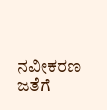ನವೀಕರಣ ಜತೆಗೆ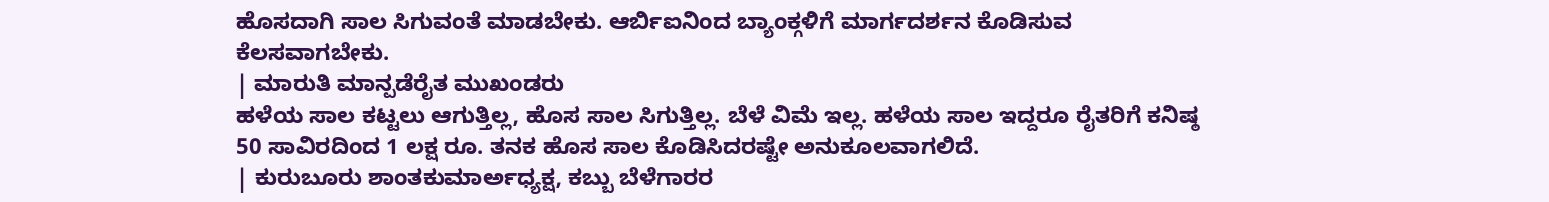ಹೊಸದಾಗಿ ಸಾಲ ಸಿಗುವಂತೆ ಮಾಡಬೇಕು. ಆರ್ಬಿಐನಿಂದ ಬ್ಯಾಂಕ್ಗಳಿಗೆ ಮಾರ್ಗದರ್ಶನ ಕೊಡಿಸುವ ಕೆಲಸವಾಗಬೇಕು.
| ಮಾರುತಿ ಮಾನ್ಪಡೆರೈತ ಮುಖಂಡರು
ಹಳೆಯ ಸಾಲ ಕಟ್ಟಲು ಆಗುತ್ತಿಲ್ಲ, ಹೊಸ ಸಾಲ ಸಿಗುತ್ತಿಲ್ಲ. ಬೆಳೆ ವಿಮೆ ಇಲ್ಲ. ಹಳೆಯ ಸಾಲ ಇದ್ದರೂ ರೈತರಿಗೆ ಕನಿಷ್ಠ 50 ಸಾವಿರದಿಂದ 1 ಲಕ್ಷ ರೂ. ತನಕ ಹೊಸ ಸಾಲ ಕೊಡಿಸಿದರಷ್ಟೇ ಅನುಕೂಲವಾಗಲಿದೆ.
| ಕುರುಬೂರು ಶಾಂತಕುಮಾರ್ಅಧ್ಯಕ್ಷ, ಕಬ್ಬು ಬೆಳೆಗಾರರ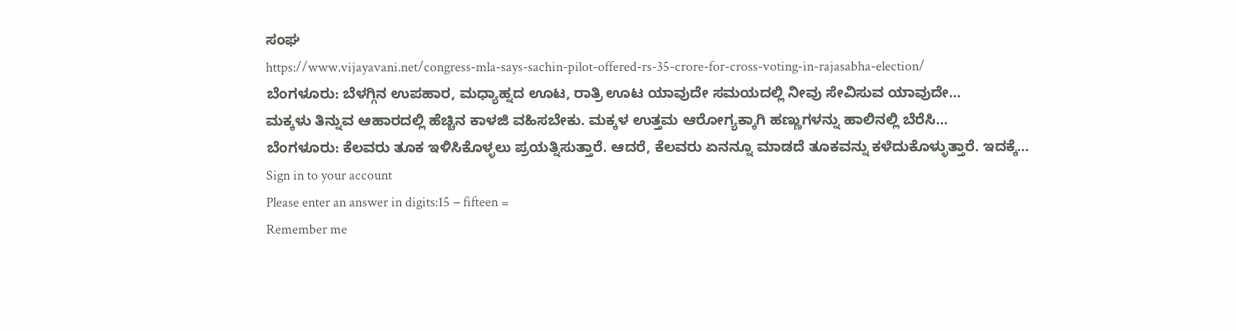ಸಂಘ
https://www.vijayavani.net/congress-mla-says-sachin-pilot-offered-rs-35-crore-for-cross-voting-in-rajasabha-election/
ಬೆಂಗಳೂರು: ಬೆಳಗ್ಗಿನ ಉಪಹಾರ, ಮಧ್ಯಾಹ್ನದ ಊಟ, ರಾತ್ರಿ ಊಟ ಯಾವುದೇ ಸಮಯದಲ್ಲಿ ನೀವು ಸೇವಿಸುವ ಯಾವುದೇ…
ಮಕ್ಕಳು ತಿನ್ನುವ ಆಹಾರದಲ್ಲಿ ಹೆಚ್ಚಿನ ಕಾಳಜಿ ವಹಿಸಬೇಕು. ಮಕ್ಕಳ ಉತ್ತಮ ಆರೋಗ್ಯಕ್ಕಾಗಿ ಹಣ್ಣುಗಳನ್ನು ಹಾಲಿನಲ್ಲಿ ಬೆರೆಸಿ…
ಬೆಂಗಳೂರು: ಕೆಲವರು ತೂಕ ಇಳಿಸಿಕೊಳ್ಳಲು ಪ್ರಯತ್ನಿಸುತ್ತಾರೆ. ಆದರೆ, ಕೆಲವರು ಏನನ್ನೂ ಮಾಡದೆ ತೂಕವನ್ನು ಕಳೆದುಕೊಳ್ಳುತ್ತಾರೆ. ಇದಕ್ಕೆ…
Sign in to your account
Please enter an answer in digits:15 − fifteen =
Remember me